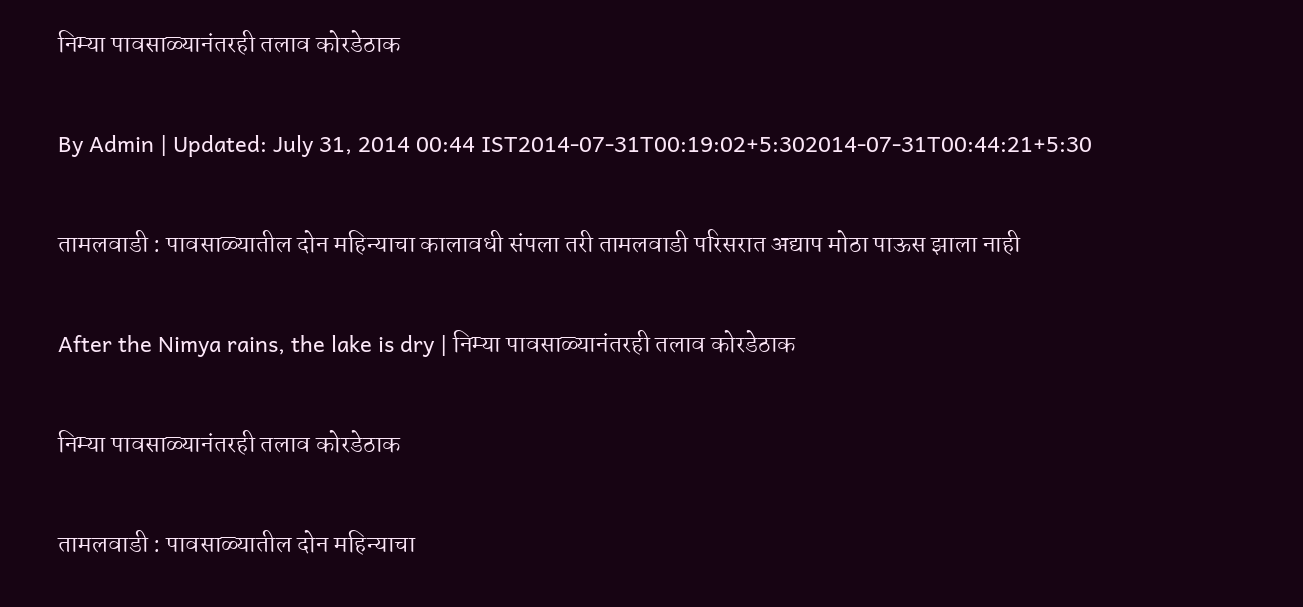निम्या पावसाळ्यानंतरही तलाव कोरडेठाक

By Admin | Updated: July 31, 2014 00:44 IST2014-07-31T00:19:02+5:302014-07-31T00:44:21+5:30

तामलवाडी : पावसाळ्यातील दोन महिन्याचा कालावधी संपला तरी तामलवाडी परिसरात अद्याप मोठा पाऊस झाला नाही

After the Nimya rains, the lake is dry | निम्या पावसाळ्यानंतरही तलाव कोरडेठाक

निम्या पावसाळ्यानंतरही तलाव कोरडेठाक

तामलवाडी : पावसाळ्यातील दोन महिन्याचा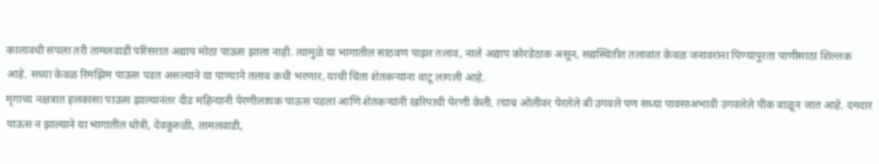कालावधी संपला तरी तामलवाडी परिसरात अद्याप मोठा पाऊस झाला नाही. त्यामुळे या भागातील साठवण पाझर तलाव, नाले अद्याप कोरडेठाक असून, सद्यस्थितीत तलावांत केवळ जनावरांना पिण्यापुरता पाणीसाठा शिल्लक आहे. सध्या केवळ रिमझिम पाऊस पडत असल्याने या पाण्याने तलाव कधी भरणार, याची चिंता शेतकऱ्यांना वाटू लागली आहे.
मृगाच्य नक्षत्रात हलकासा पाऊस झाल्यानंतर दीड महिन्यानी पेरणीलायक पाऊस पडला आणि शेतकऱ्यांनी खरिपाची पेरणी केली. त्याच ओलीवर पेरलेले बी उगवले पण सध्या पावसाअभावी उगवलेले पीक वाळून जात आहे. दमदार पाऊस न झाल्याने या भागातील धोत्री, देवकुरुळी, तामलवाडी,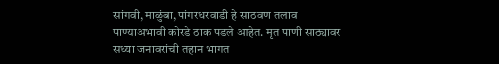सांगवी, माळुंबा, पांगरधरवाडी हे साठवण तलाव पाण्याअभावी कोरडे ठाक पडले आहेत. मृत पाणी साठ्यावर सध्या जनावरांची तहान भागत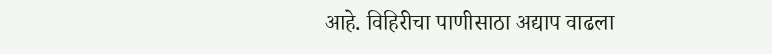आहे. विहिरीचा पाणीसाठा अद्याप वाढला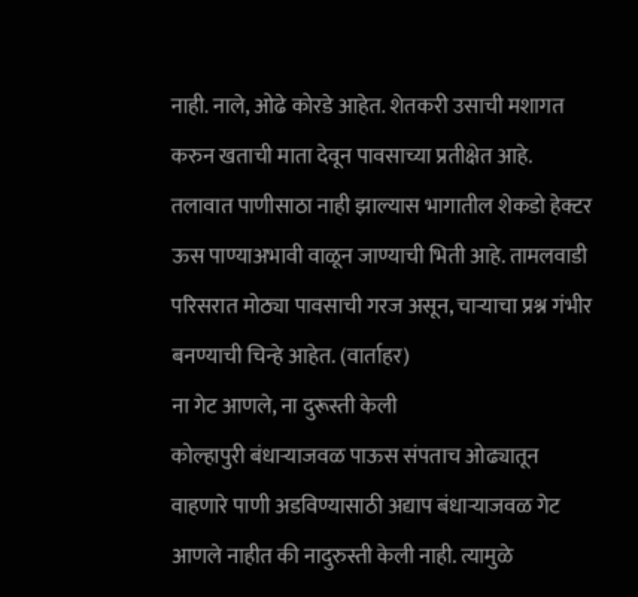नाही. नाले, ओढे कोरडे आहेत. शेतकरी उसाची मशागत करुन खताची माता देवून पावसाच्या प्रतीक्षेत आहे. तलावात पाणीसाठा नाही झाल्यास भागातील शेकडो हेक्टर ऊस पाण्याअभावी वाळून जाण्याची भिती आहे. तामलवाडी परिसरात मोठ्या पावसाची गरज असून, चाऱ्याचा प्रश्न गंभीर बनण्याची चिन्हे आहेत. (वार्ताहर)
ना गेट आणले, ना दुरूस्ती केली
कोल्हापुरी बंधाऱ्याजवळ पाऊस संपताच ओढ्यातून वाहणारे पाणी अडविण्यासाठी अद्याप बंधाऱ्याजवळ गेट आणले नाहीत की नादुरुस्ती केली नाही. त्यामुळे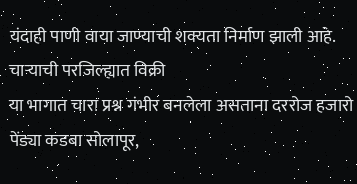यंदाही पाणी वाया जाण्याची शक्यता निर्माण झाली आहे.
चाऱ्याची परजिल्ह्यात विक्री
या भागात चारा प्रश्न गंभीर बनलेला असताना दररोज हजारो पेंड्या कडबा सोलापूर,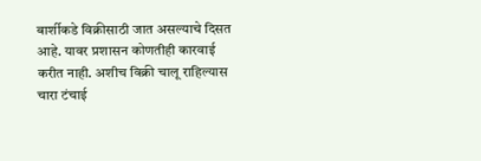बार्शीकडे विक्रीसाठी जात असल्याचे दिसत आहे. यावर प्रशासन कोणतीही कारवाई करीत नाही. अशीच विक्री चालू राहिल्यास चारा टंचाई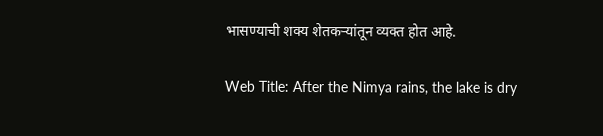भासण्याची शक्य शेतकऱ्यांतून व्यक्त होत आहे.

Web Title: After the Nimya rains, the lake is dry